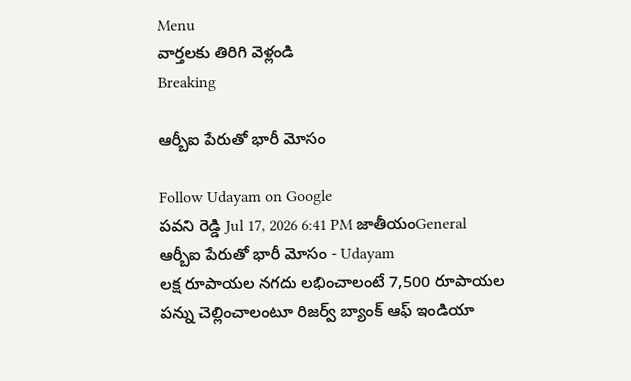Menu
వార్తలకు తిరిగి వెళ్లండి
Breaking

ఆర్బీఐ పేరుతో భారీ మోసం

Follow Udayam on Google
పవని రెడ్డి Jul 17, 2026 6:41 PM జాతీయంGeneral
ఆర్బీఐ పేరుతో భారీ మోసం - Udayam
లక్ష రూపాయల నగదు లభించాలంటే 7,500 రూపాయల పన్ను చెల్లించాలంటూ రిజర్వ్ బ్యాంక్ ఆఫ్ ఇండియా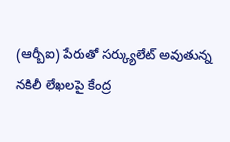(ఆర్బీఐ) పేరుతో సర్క్యులేట్ అవుతున్న నకిలీ లేఖలపై కేంద్ర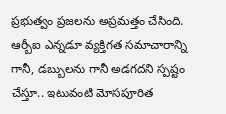ప్రభుత్వం ప్రజలను అప్రమత్తం చేసింది. ఆర్బీఐ ఎన్నడూ వ్యక్తిగత సమాచారాన్ని గానీ, డబ్బులను గానీ అడగదని స్పష్టం చేస్తూ.. ఇటువంటి మోసపూరిత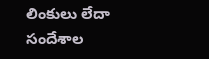లింకులు లేదా సందేశాల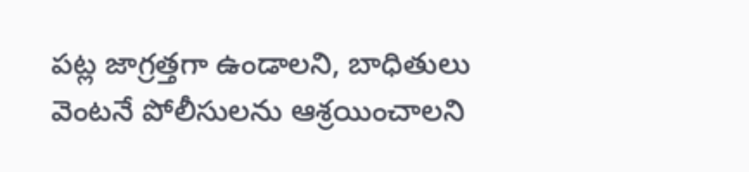పట్ల జాగ్రత్తగా ఉండాలని, బాధితులు వెంటనే పోలీసులను ఆశ్రయించాలని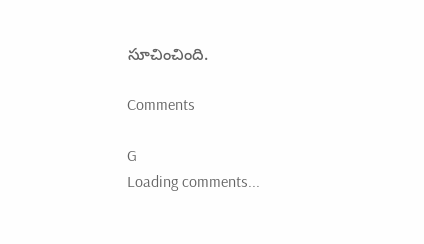సూచించింది.

Comments

G
Loading comments...